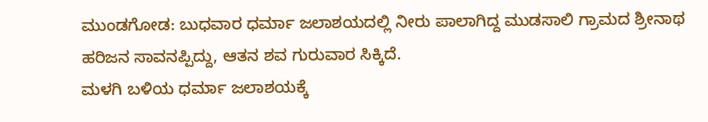ಮುಂಡಗೋಡ: ಬುಧವಾರ ಧರ್ಮಾ ಜಲಾಶಯದಲ್ಲಿ ನೀರು ಪಾಲಾಗಿದ್ದ ಮುಡಸಾಲಿ ಗ್ರಾಮದ ಶ್ರೀನಾಥ ಹರಿಜನ ಸಾವನಪ್ಪಿದ್ದು, ಆತನ ಶವ ಗುರುವಾರ ಸಿಕ್ಕಿದೆ.
ಮಳಗಿ ಬಳಿಯ ಧರ್ಮಾ ಜಲಾಶಯಕ್ಕೆ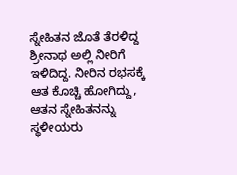ಸ್ನೇಹಿತನ ಜೊತೆ ತೆರಳಿದ್ದ ಶ್ರೀನಾಥ ಅಲ್ಲಿ ನೀರಿಗೆ ಇಳಿದಿದ್ದ. ನೀರಿನ ರಭಸಕ್ಕೆ ಆತ ಕೊಚ್ಚಿ ಹೋಗಿದ್ದು, ಆತನ ಸ್ನೇಹಿತನನ್ನು ಸ್ಥಳೀಯರು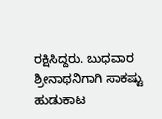ರಕ್ಷಿಸಿದ್ದರು. ಬುಧವಾರ ಶ್ರೀನಾಥನಿಗಾಗಿ ಸಾಕಷ್ಟು ಹುಡುಕಾಟ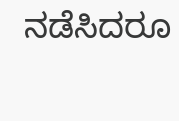ನಡೆಸಿದರೂ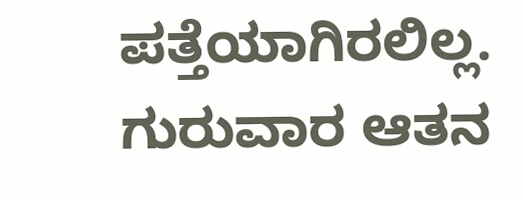ಪತ್ತೆಯಾಗಿರಲಿಲ್ಲ. ಗುರುವಾರ ಆತನ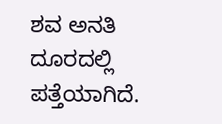ಶವ ಅನತಿ ದೂರದಲ್ಲಿ ಪತ್ತೆಯಾಗಿದೆ.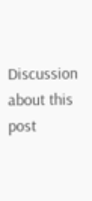Discussion about this post